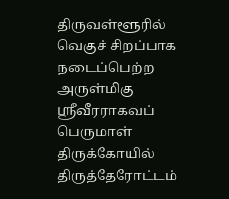திருவள்ளூரில் வெகுச் சிறப்பாக நடைப்பெற்ற அருள்மிகு ஸ்ரீவீரராகவப் பெருமாள் திருக்கோயில் திருத்தேரோட்டம்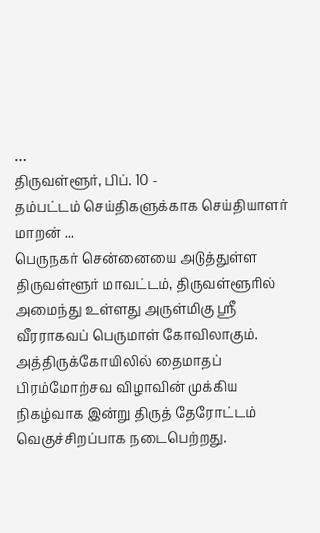…
திருவள்ளூர், பிப். 10 -
தம்பட்டம் செய்திகளுக்காக செய்தியாளர் மாறன் ...
பெருநகர் சென்னையை அடுத்துள்ள திருவள்ளூர் மாவட்டம், திருவள்ளூரில் அமைந்து உள்ளது அருள்மிகு ஸ்ரீ வீரராகவப் பெருமாள் கோவிலாகும். அத்திருக்கோயிலில் தைமாதப் பிரம்மோற்சவ விழாவின் முக்கிய நிகழ்வாக இன்று திருத் தேரோட்டம் வெகுச்சிறப்பாக நடைபெற்றது.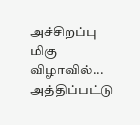அச்சிறப்பு மிகு விழாவில்...
அத்திப்பட்டு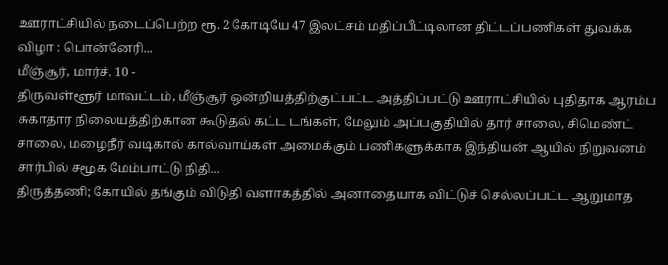ஊராட்சியில் நடைப்பெற்ற ரூ. 2 கோடியே 47 இலட்சம் மதிப்பீட்டிலான திட்டப்பணிகள் துவக்க விழா : பொன்னேரி...
மீஞ்சூர், மார்ச். 10 -
திருவள்ளூர் மாவட்டம், மீஞ்சூர் ஒன்றியத்திற்குட்பட்ட அத்திப்பட்டு ஊராட்சியில் புதிதாக ஆரம்ப சுகாதார நிலையத்திற்கான கூடுதல் கட்ட டங்கள், மேலும் அப்பகுதியில் தார் சாலை, சிமெண்ட் சாலை, மழைநீர் வடிகால் கால்வாய்கள் அமைக்கும் பணிகளுக்காக இந்தியன் ஆயில் நிறுவனம் சார்பில் சமூக மேம்பாட்டு நிதி...
திருத்தணி; கோயில் தங்கும் விடுதி வளாகத்தில் அனாதையாக விட்டுச் செல்லப்பட்ட ஆறுமாத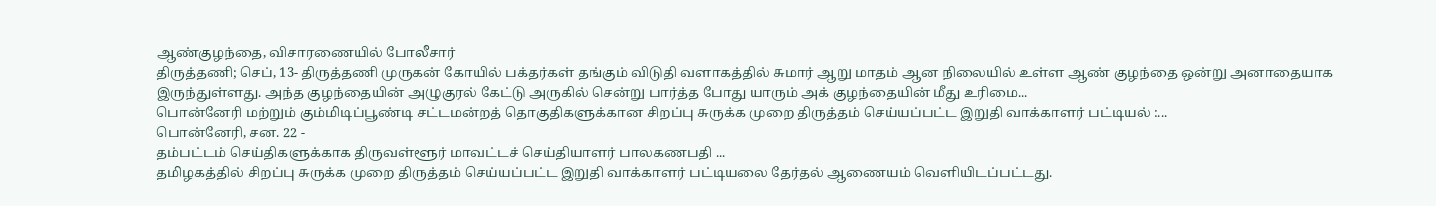ஆண்குழந்தை, விசாரணையில் போலீசார்
திருத்தணி; செப், 13- திருத்தணி முருகன் கோயில் பக்தர்கள் தங்கும் விடுதி வளாகத்தில் சுமார் ஆறு மாதம் ஆன நிலையில் உள்ள ஆண் குழந்தை ஒன்று அனாதையாக இருந்துள்ளது. அந்த குழந்தையின் அழுகுரல் கேட்டு அருகில் சென்று பார்த்த போது யாரும் அக் குழந்தையின் மீது உரிமை...
பொன்னேரி மற்றும் கும்மிடிப்பூண்டி சட்டமன்றத் தொகுதிகளுக்கான சிறப்பு சுருக்க முறை திருத்தம் செய்யப்பட்ட இறுதி வாக்காளர் பட்டியல் :...
பொன்னேரி, சன. 22 -
தம்பட்டம் செய்திகளுக்காக திருவள்ளூர் மாவட்டச் செய்தியாளர் பாலகணபதி ...
தமிழகத்தில் சிறப்பு சுருக்க முறை திருத்தம் செய்யப்பட்ட இறுதி வாக்காளர் பட்டியலை தேர்தல் ஆணையம் வெளியிடப்பட்டது.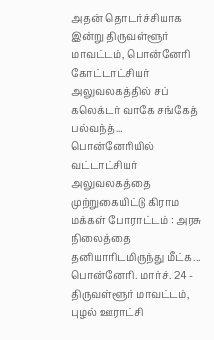அதன் தொடர்ச்சியாக இன்று திருவள்ளூர் மாவட்டம், பொன்னேரி கோட்டாட்சியர் அலுவலகத்தில் சப் கலெக்டர் வாகே சங்கேத் பல்வந்த்...
பொன்னேரியில் வட்டாட்சியர் அலுவலகத்தை முற்றுகையிட்டு கிராம மக்கள் போராட்டம் : அரசு நிலைத்தை தனியாரிடமிருந்து மீட்க...
பொன்னேரி. மார்ச். 24 -
திருவள்ளூர் மாவட்டம், புழல் ஊராட்சி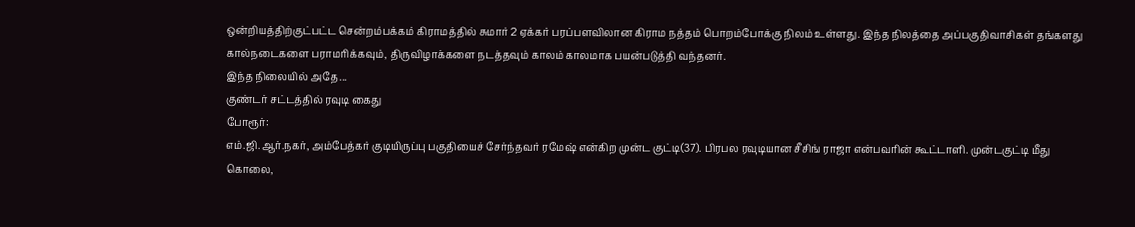ஒன்றியத்திற்குட்பட்ட சென்றம்பக்கம் கிராமத்தில் சுமார் 2 ஏக்கர் பரப்பளவிலான கிராம நத்தம் பொறம்போக்கு நிலம் உள்ளது. இந்த நிலத்தை அப்பகுதிவாசிகள் தங்களது கால்நடைகளை பராமரிக்கவும், திருவிழாக்களை நடத்தவும் காலம் காலமாக பயன்படுத்தி வந்தனர்.
இந்த நிலையில் அதே...
குண்டர் சட்டத்தில் ரவுடி கைது
போரூர்:
எம்.ஜி.ஆர்.நகர், அம்பேத்கர் குடியிருப்பு பகுதியைச் சேர்ந்தவர் ரமேஷ் என்கிற முன்ட குட்டி(37). பிரபல ரவுடியான சீசிங் ராஜா என்பவரின் கூட்டாளி. முன்டகுட்டி மீது கொலை,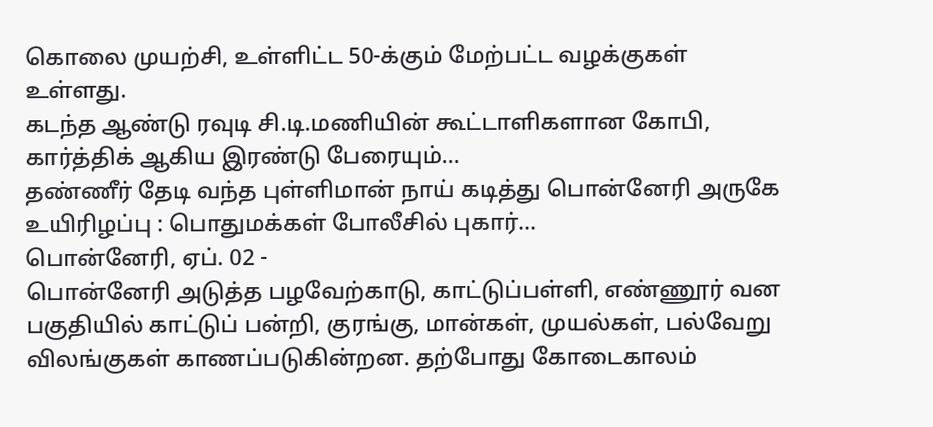கொலை முயற்சி, உள்ளிட்ட 50-க்கும் மேற்பட்ட வழக்குகள் உள்ளது.
கடந்த ஆண்டு ரவுடி சி.டி.மணியின் கூட்டாளிகளான கோபி, கார்த்திக் ஆகிய இரண்டு பேரையும்...
தண்ணீர் தேடி வந்த புள்ளிமான் நாய் கடித்து பொன்னேரி அருகே உயிரிழப்பு : பொதுமக்கள் போலீசில் புகார்...
பொன்னேரி, ஏப். 02 -
பொன்னேரி அடுத்த பழவேற்காடு, காட்டுப்பள்ளி, எண்ணூர் வன பகுதியில் காட்டுப் பன்றி, குரங்கு, மான்கள், முயல்கள், பல்வேறு விலங்குகள் காணப்படுகின்றன. தற்போது கோடைகாலம்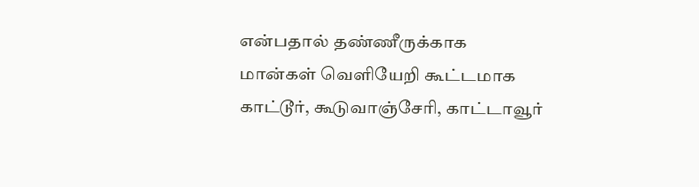என்பதால் தண்ணீருக்காக மான்கள் வெளியேறி கூட்டமாக காட்டூர், கூடுவாஞ்சேரி, காட்டாவூர்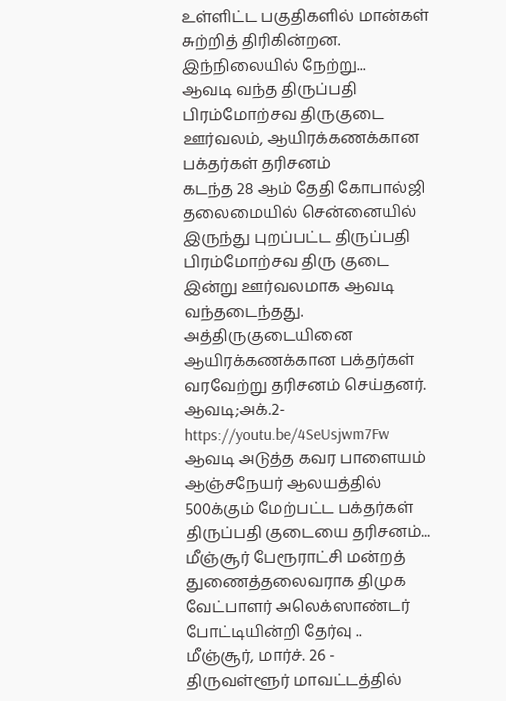உள்ளிட்ட பகுதிகளில் மான்கள் சுற்றித் திரிகின்றன.
இந்நிலையில் நேற்று...
ஆவடி வந்த திருப்பதி பிரம்மோற்சவ திருகுடை ஊர்வலம், ஆயிரக்கணக்கான பக்தர்கள் தரிசனம்
கடந்த 28 ஆம் தேதி கோபால்ஜி தலைமையில் சென்னையில் இருந்து புறப்பட்ட திருப்பதி பிரம்மோற்சவ திரு குடை இன்று ஊர்வலமாக ஆவடி வந்தடைந்தது. அத்திருகுடையினை ஆயிரக்கணக்கான பக்தர்கள் வரவேற்று தரிசனம் செய்தனர்.
ஆவடி;அக்.2-
https://youtu.be/4SeUsjwm7Fw
ஆவடி அடுத்த கவர பாளையம் ஆஞ்சநேயர் ஆலயத்தில் 500க்கும் மேற்பட்ட பக்தர்கள் திருப்பதி குடையை தரிசனம்...
மீஞ்சூர் பேரூராட்சி மன்றத் துணைத்தலைவராக திமுக வேட்பாளர் அலெக்ஸாண்டர் போட்டியின்றி தேர்வு ..
மீஞ்சூர், மார்ச். 26 -
திருவள்ளூர் மாவட்டத்தில்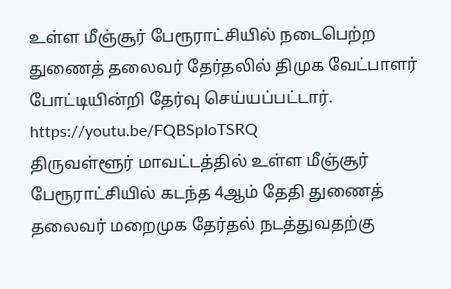உள்ள மீஞ்சூர் பேரூராட்சியில் நடைபெற்ற துணைத் தலைவர் தேர்தலில் திமுக வேட்பாளர் போட்டியின்றி தேர்வு செய்யப்பட்டார்.
https://youtu.be/FQBSpIoTSRQ
திருவள்ளூர் மாவட்டத்தில் உள்ள மீஞ்சூர் பேரூராட்சியில் கடந்த 4ஆம் தேதி துணைத் தலைவர் மறைமுக தேர்தல் நடத்துவதற்கு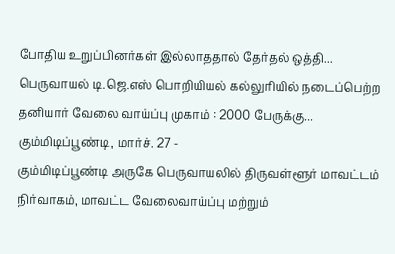போதிய உறுப்பினர்கள் இல்லாததால் தேர்தல் ஒத்தி...
பெருவாயல் டி.ஜெ.எஸ் பொறியியல் கல்லுரியில் நடைப்பெற்ற தனியார் வேலை வாய்ப்பு முகாம் : 2000 பேருக்கு...
கும்மிடிப்பூண்டி, மார்ச். 27 -
கும்மிடிப்பூண்டி அருகே பெருவாயலில் திருவள்ளூர் மாவட்டம் நிர்வாகம், மாவட்ட வேலைவாய்ப்பு மற்றும்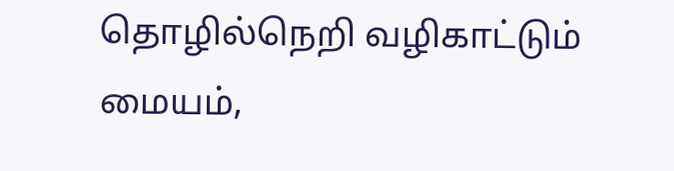தொழில்நெறி வழிகாட்டும் மையம்,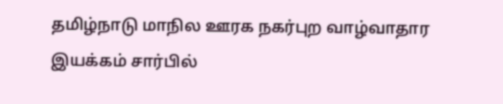தமிழ்நாடு மாநில ஊரக நகர்புற வாழ்வாதார இயக்கம் சார்பில்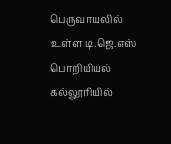பெருவாயலில் உள்ள டி.ஜெ.எஸ் பொறியியல் கல்லூரியில்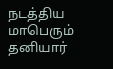நடத்திய மாபெரும் தனியார்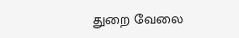துறை வேலை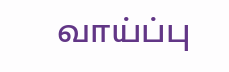வாய்ப்பு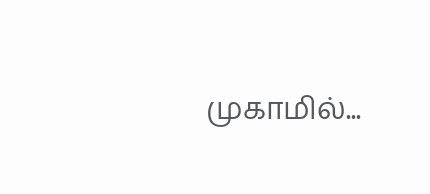முகாமில்...